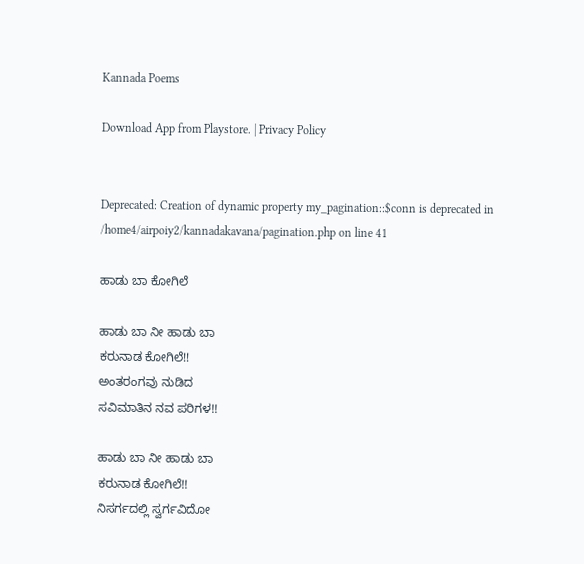Kannada Poems

Download App from Playstore. | Privacy Policy


Deprecated: Creation of dynamic property my_pagination::$conn is deprecated in /home4/airpoiy2/kannadakavana/pagination.php on line 41

ಹಾಡು ಬಾ ಕೋಗಿಲೆ

ಹಾಡು ಬಾ ನೀ ಹಾಡು ಬಾ
ಕರುನಾಡ ಕೋಗಿಲೆ!!
ಅಂತರಂಗವು ನುಡಿದ
ಸವಿಮಾತಿನ ನವ ಪರಿಗಳ!!

ಹಾಡು ಬಾ ನೀ ಹಾಡು ಬಾ
ಕರುನಾಡ ಕೋಗಿಲೆ!!
ನಿಸರ್ಗದಲ್ಲಿ ಸ್ವರ್ಗವಿದೋ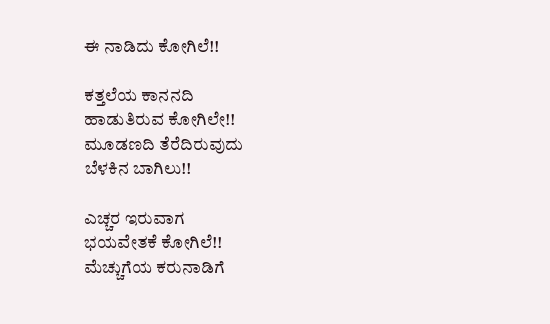ಈ ನಾಡಿದು ಕೋಗಿಲೆ!!

ಕತ್ತಲೆಯ ಕಾನನದಿ
ಹಾಡುತಿರುವ ಕೋಗಿಲೇ!!
ಮೂಡಣದಿ ತೆರೆದಿರುವುದು
ಬೆಳಕಿನ ಬಾಗಿಲು!!

ಎಚ್ಚರ ಇರುವಾಗ
ಭಯವೇತಕೆ ಕೋಗಿಲೆ!!
ಮೆಚ್ಚುಗೆಯ ಕರುನಾಡಿಗೆ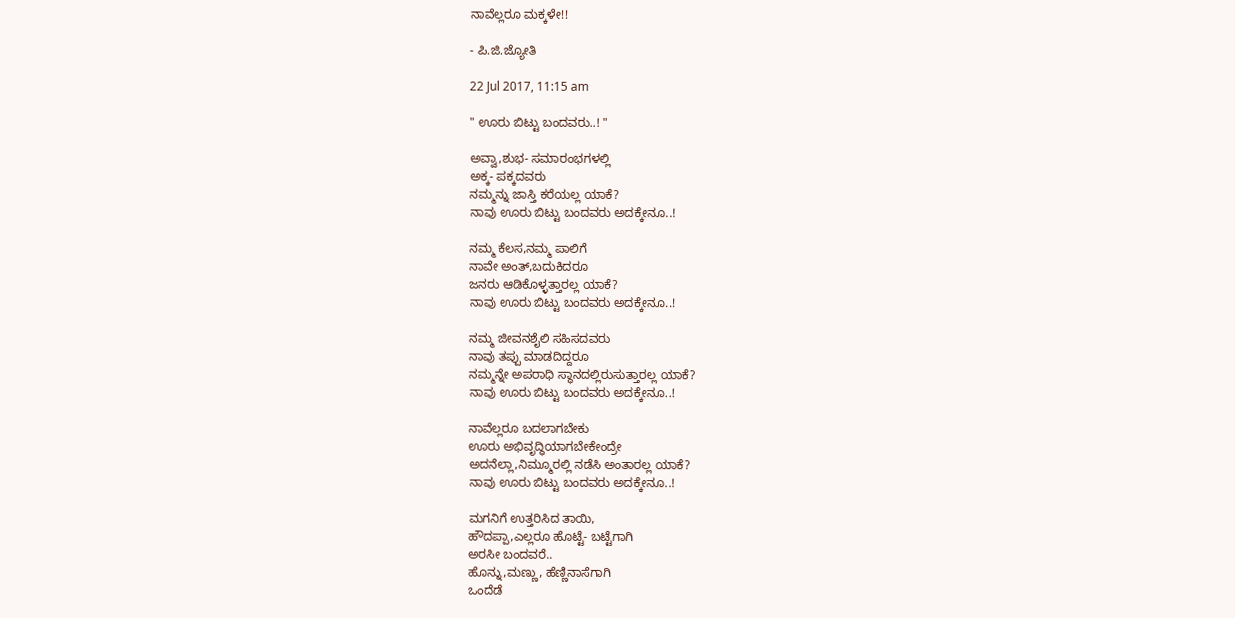ನಾವೆಲ್ಲರೂ ಮಕ್ಕಳೇ!!

- ಪಿ.ಜಿ.ಜ್ಯೋತಿ

22 Jul 2017, 11:15 am

" ಊರು ಬಿಟ್ಟು ಬಂದವರು..! "

ಅವ್ವಾ,ಶುಭ- ಸಮಾರಂಭಗಳಲ್ಲಿ
ಅಕ್ಕ- ಪಕ್ಕದವರು
ನಮ್ಮನ್ನು ಜಾಸ್ತಿ ಕರೆಯಲ್ಲ ಯಾಕೆ?
ನಾವು ಊರು ಬಿಟ್ಟು ಬಂದವರು ಅದಕ್ಕೇನೂ..!

ನಮ್ಮ ಕೆಲಸ,ನಮ್ಮ ಪಾಲಿಗೆ
ನಾವೇ ಅಂತ್,ಬದುಕಿದರೂ
ಜನರು ಆಡಿಕೊಳ್ಳತ್ತಾರಲ್ಲ ಯಾಕೆ?
ನಾವು ಊರು ಬಿಟ್ಟು ಬಂದವರು ಅದಕ್ಕೇನೂ..!

ನಮ್ಮ ಜೀವನಶೈಲಿ ಸಹಿಸದವರು
ನಾವು ತಪ್ಪು ಮಾಡದಿದ್ದರೂ
ನಮ್ಮನ್ನೇ ಅಪರಾಧಿ ಸ್ಥಾನದಲ್ಲಿರುಸುತ್ತಾರಲ್ಲ ಯಾಕೆ?
ನಾವು ಊರು ಬಿಟ್ಟು ಬಂದವರು ಅದಕ್ಕೇನೂ..!

ನಾವೆಲ್ಲರೂ ಬದಲಾಗಬೇಕು
ಊರು ಅಭಿವೃದ್ಧಿಯಾಗಬೇಕೇಂದ್ರೇ
ಅದನೆಲ್ಲಾ,ನಿಮ್ಮೂರಲ್ಲಿ ನಡೆಸಿ ಅಂತಾರಲ್ಲ ಯಾಕೆ?
ನಾವು ಊರು ಬಿಟ್ಟು ಬಂದವರು ಅದಕ್ಕೇನೂ..!

ಮಗನಿಗೆ ಉತ್ತರಿಸಿದ ತಾಯಿ,
ಹೌದಪ್ಪಾ,ಎಲ್ಲರೂ ಹೊಟ್ಟೆ- ಬಟ್ಟೆಗಾಗಿ
ಅರಸೀ ಬಂದವರೆ..
ಹೊನ್ನು,ಮಣ್ಣು, ಹೆಣ್ಣಿನಾಸೆಗಾಗಿ
ಒಂದೆಡೆ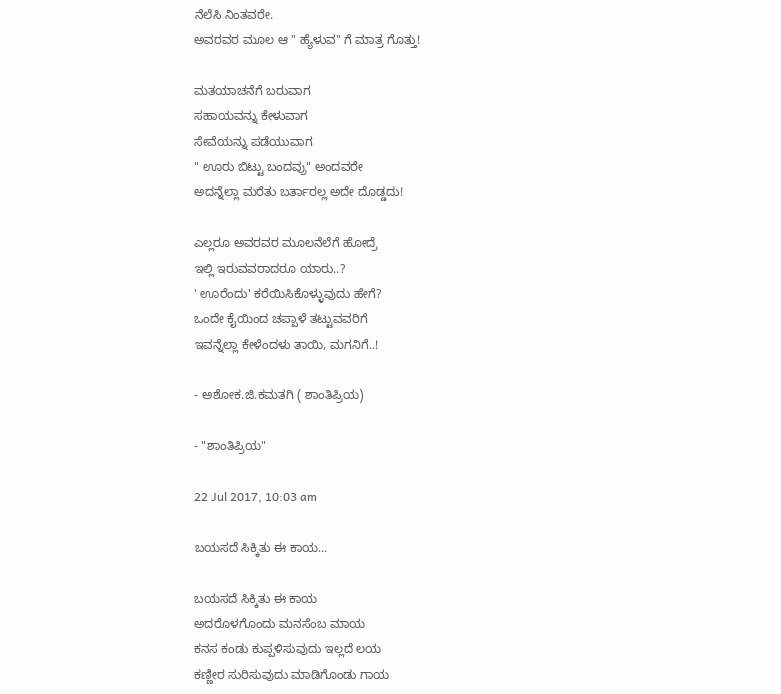ನೆಲೆಸಿ ನಿಂತವರೇ.
ಅವರವರ ಮೂಲ ಆ " ಹ್ಯೆಳುವ" ಗೆ ಮಾತ್ರ ಗೊತ್ತು!

ಮತಯಾಚನೆಗೆ ಬರುವಾಗ
ಸಹಾಯವನ್ನು ಕೇಳುವಾಗ
ಸೇವೆಯನ್ನು ಪಡೆಯುವಾಗ
" ಊರು ಬಿಟ್ಟು ಬಂದವ್ರು" ಅಂದವರೇ
ಅದನ್ನೆಲ್ಲಾ ಮರೆತು ಬರ್ತಾರಲ್ಲ ಅದೇ ದೊಡ್ಡದು!

ಎಲ್ಲರೂ ಅವರವರ ಮೂಲನೆಲೆಗೆ ಹೋದ್ರೆ
ಇಲ್ಲಿ ಇರುವವರಾದರೂ ಯಾರು..?
' ಊರೆಂದು' ಕರೆಯಿಸಿಕೊಳ್ಳುವುದು ಹೇಗೆ?
ಒಂದೇ ಕೈಯಿಂದ ಚಪ್ಪಾಳೆ ತಟ್ಟುವವರಿಗೆ
ಇವನ್ನೆಲ್ಲಾ ಕೇಳೆಂದಳು ತಾಯಿ, ಮಗನಿಗೆ..!

- ಅಶೋಕ.ಜಿ.ಕಮತಗಿ ( ಶಾಂತಿಪ್ರಿಯ)

- "ಶಾಂತಿಪ್ರಿಯ"

22 Jul 2017, 10:03 am

ಬಯಸದೆ ಸಿಕ್ಕಿತು ಈ ಕಾಯ...

ಬಯಸದೆ ಸಿಕ್ಕಿತು ಈ ಕಾಯ
ಅದರೊಳಗೊಂದು ಮನಸೆಂಬ ಮಾಯ
ಕನಸ ಕಂಡು ಕುಪ್ಪಳಿಸುವುದು‌ ಇಲ್ಲದೆ ಲಯ
ಕಣ್ಣೀರ‌ ಸುರಿಸುವುದು ಮಾಡಿಗೊಂಡು ಗಾಯ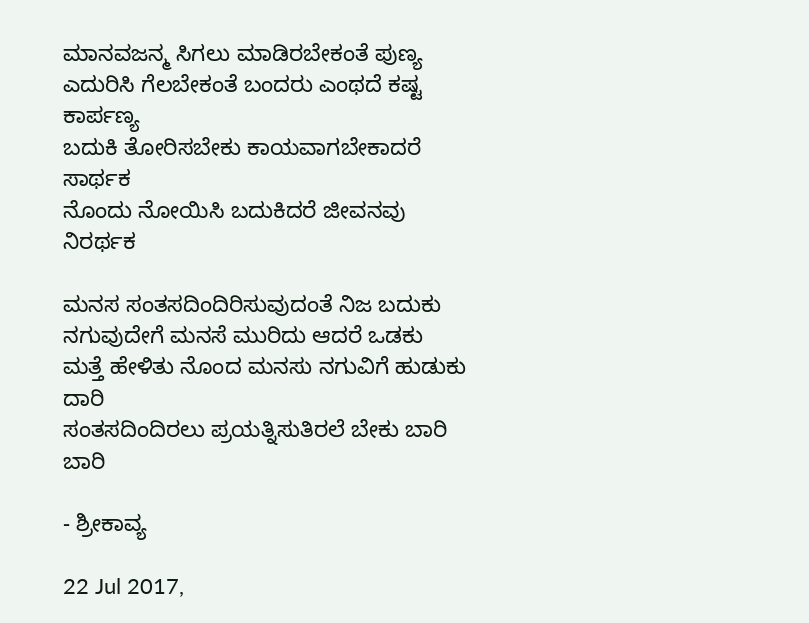ಮಾನವ‌ಜನ್ಮ ಸಿಗಲು‌ ಮಾಡಿರಬೇಕಂತೆ ಪುಣ್ಯ
ಎದುರಿಸಿ ಗೆಲಬೇಕಂತೆ ಬಂದರು ಎಂಥದೆ ಕಷ್ಟ ಕಾರ್ಪಣ್ಯ
ಬದುಕಿ ತೋರಿಸಬೇಕು ಕಾಯವಾಗಬೇಕಾದರೆ ಸಾರ್ಥಕ
ನೊಂದು ನೋಯಿಸಿ‌ ಬದುಕಿದರೆ ಜೀವನವು ನಿರರ್ಥಕ

ಮನಸ ಸಂತಸದಿಂದಿರಿಸುವುದಂತೆ ನಿಜ ಬದುಕು
ನಗುವುದೇಗೆ ಮನಸೆ ಮುರಿದು ಆದರೆ ಒಡಕು
ಮತ್ತೆ ಹೇಳಿತು ನೊಂದ ಮನಸು ನಗುವಿಗೆ ಹುಡುಕು ದಾರಿ
ಸಂತಸದಿಂದಿರಲು ಪ್ರಯತ್ನಿಸುತಿರಲೆ ಬೇಕು ಬಾರಿ ಬಾರಿ

- ಶ್ರೀಕಾವ್ಯ

22 Jul 2017,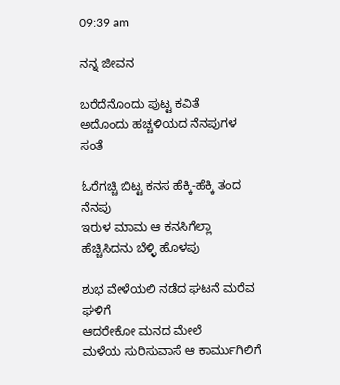09:39 am

ನನ್ನ ಜೀವನ

ಬರೆದೆನೊಂದು ಪುಟ್ಟ ಕವಿತೆ
ಅದೊಂದು ಹಚ್ಚಳಿಯದ ನೆನಪುಗಳ ಸಂತೆ

ಓರೆಗಚ್ಚಿ ಬಿಟ್ಟ ಕನಸ ಹೆಕ್ಕಿ-ಹೆಕ್ಕಿ ತಂದ ನೆನಪು
ಇರುಳ ಮಾಮ ಆ ಕನಸಿಗೆಲ್ಲಾ ಹೆಚ್ಚಿಸಿದನು ಬೆಳ್ಳಿ ಹೊಳಪು

ಶುಭ ವೇಳೆಯಲಿ ನಡೆದ ಘಟನೆ ಮರೆವ ಘಳಿಗೆ
ಆದರೇಕೋ ಮನದ ಮೇಲೆ
ಮಳೆಯ ಸುರಿಸುವಾಸೆ ಆ ಕಾರ್ಮುಗಿಲಿಗೆ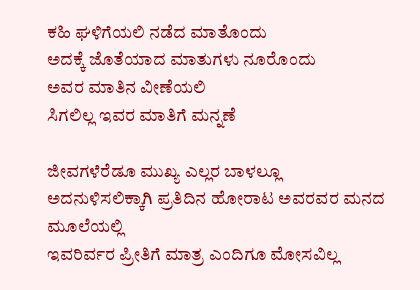ಕಹಿ ಘಳಿಗೆಯಲಿ ನಡೆದ ಮಾತೊಂದು
ಅದಕ್ಕೆ ಜೊತೆಯಾದ ಮಾತುಗಳು ನೂರೊಂದು
ಅವರ ಮಾತಿನ ವೀಣೆಯಲಿ
ಸಿಗಲಿಲ್ಲ ಇವರ ಮಾತಿಗೆ ಮನ್ನಣೆ

ಜೀವಗಳೆರೆಡೂ ಮುಖ್ಯ ಎಲ್ಲರ ಬಾಳಲ್ಲೂ
ಅದನುಳಿಸಲಿಕ್ಕಾಗಿ ಪ್ರತಿದಿನ ಹೋರಾಟ ಅವರವರ ಮನದ ಮೂಲೆಯಲ್ಲಿ
ಇವರಿರ್ವರ ಪ್ರೀತಿಗೆ ಮಾತ್ರ ಎಂದಿಗೂ ಮೋಸವಿಲ್ಲ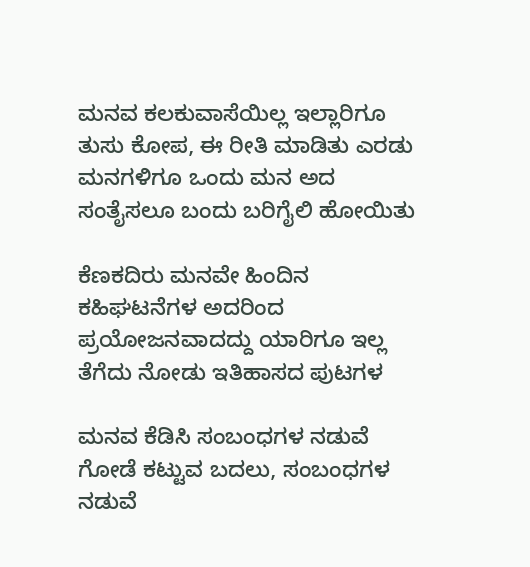ಮನವ ಕಲಕುವಾಸೆಯಿಲ್ಲ ಇಲ್ಲಾರಿಗೂ
ತುಸು ಕೋಪ, ಈ ರೀತಿ ಮಾಡಿತು ಎರಡು ಮನಗಳಿಗೂ ಒಂದು ಮನ ಅದ ಸಂತೈಸಲೂ ಬಂದು ಬರಿಗೈಲಿ ಹೋಯಿತು

ಕೆಣಕದಿರು ಮನವೇ ಹಿಂದಿನ ಕಹಿಘಟನೆಗಳ ಅದರಿಂದ ಪ್ರಯೋಜನವಾದದ್ದು ಯಾರಿಗೂ ಇಲ್ಲ ತೆಗೆದು ನೋಡು ಇತಿಹಾಸದ ಪುಟಗಳ

ಮನವ ಕೆಡಿಸಿ ಸಂಬಂಧಗಳ ನಡುವೆ ಗೋಡೆ ಕಟ್ಟುವ ಬದಲು, ಸಂಬಂಧಗಳ ನಡುವೆ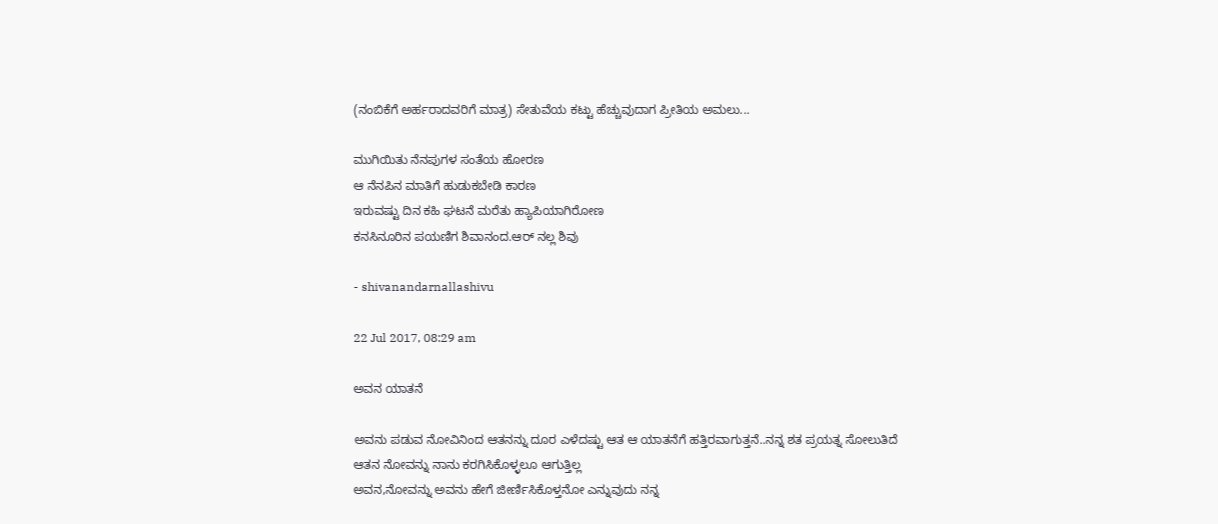(ನಂಬಿಕೆಗೆ ಅರ್ಹರಾದವರಿಗೆ ಮಾತ್ರ) ಸೇತುವೆಯ ಕಟ್ಟು ಹೆಚ್ಚುವುದಾಗ ಪ್ರೀತಿಯ ಅಮಲು...

ಮುಗಿಯಿತು ನೆನಪುಗಳ ಸಂತೆಯ ಹೋರಣ
ಆ ನೆನಪಿನ ಮಾತಿಗೆ ಹುಡುಕಬೇಡಿ ಕಾರಣ
ಇರುವಷ್ಟು ದಿನ ಕಹಿ ಘಟನೆ ಮರೆತು ಹ್ಯಾಪಿಯಾಗಿರೋಣ
ಕನಸಿನೂರಿನ ಪಯಣಿಗ ಶಿವಾನಂದ.ಆರ್ ನಲ್ಲ ಶಿವು

- shivanandarnallashivu

22 Jul 2017, 08:29 am

ಅವನ ಯಾತನೆ

ಅವನು ಪಡುವ ನೋವಿನಿಂದ ಆತನನ್ನು ದೂರ ಎಳೆದಷ್ಟು ಆತ ಆ ಯಾತನೆಗೆ ಹತ್ತಿರವಾಗುತ್ತನೆ..ನನ್ನ ಶತ ಪ್ರಯತ್ನ ಸೋಲುತಿದೆ
ಆತನ ನೋವನ್ನು ನಾನು ಕರಗಿಸಿಕೊಳ್ಳಲೂ ಆಗುತ್ತಿಲ್ಲ
ಅವನ,ನೋವನ್ನು ಅವನು ಹೇಗೆ ಜೀರ್ಣಿಸಿಕೊಳ್ತನೋ ಎನ್ನುವುದು ನನ್ನ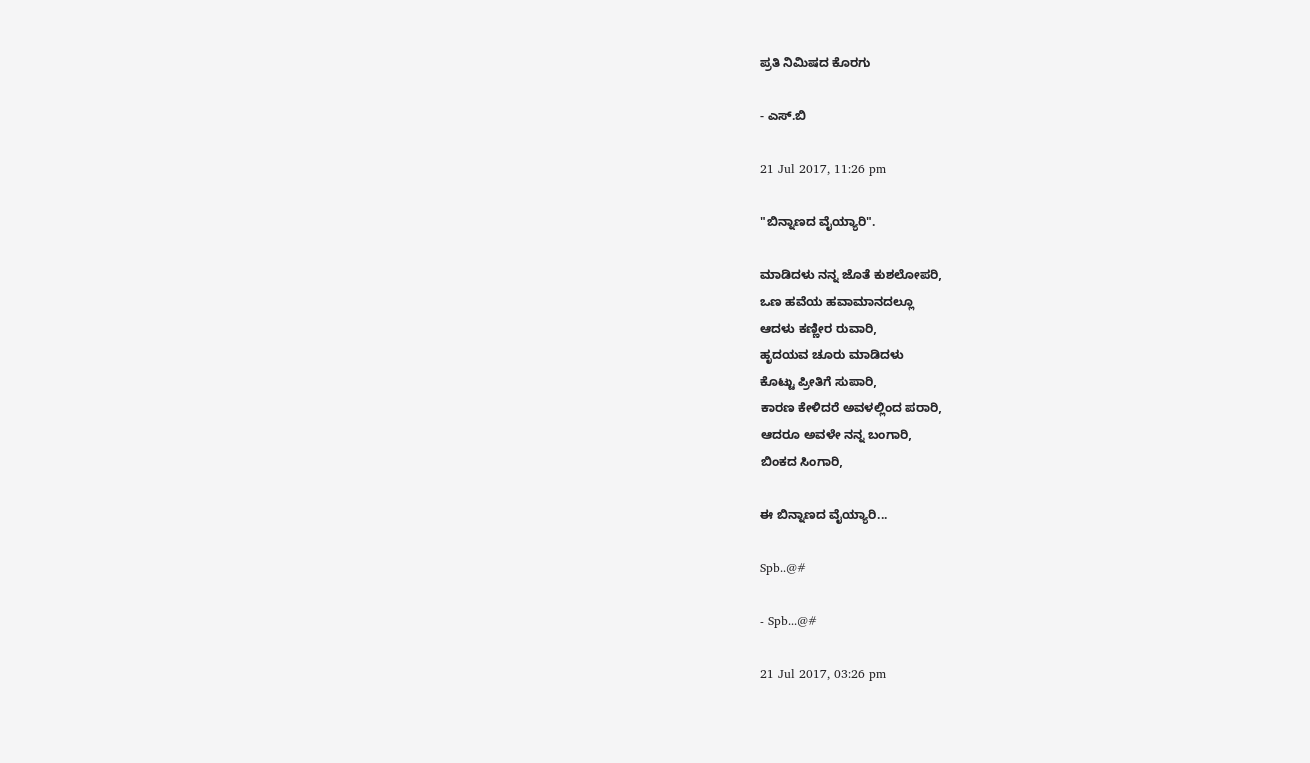ಪ್ರತಿ ನಿಮಿಷದ ಕೊರಗು

- ಎಸ್.ಬಿ

21 Jul 2017, 11:26 pm

"ಬಿನ್ನಾಣದ ವೈಯ್ಯಾರಿ".

ಮಾಡಿದಳು ನನ್ನ ಜೊತೆ ಕುಶಲೋಪರಿ,
ಒಣ ಹವೆಯ ಹವಾಮಾನದಲ್ಲೂ
ಆದಳು ಕಣ್ಣೀರ ರುವಾರಿ,
ಹೃದಯವ ಚೂರು ಮಾಡಿದಳು
ಕೊಟ್ಟು ಪ್ರೀತಿಗೆ ಸುಪಾರಿ,
ಕಾರಣ ಕೇಳಿದರೆ ಅವಳಲ್ಲಿಂದ ಪರಾರಿ,
ಆದರೂ ಅವಳೇ ನನ್ನ ಬಂಗಾರಿ,
ಬಿಂಕದ ಸಿಂಗಾರಿ,

ಈ ಬಿನ್ನಾಣದ ವೈಯ್ಯಾರಿ...

Spb..@#

- Spb...@#

21 Jul 2017, 03:26 pm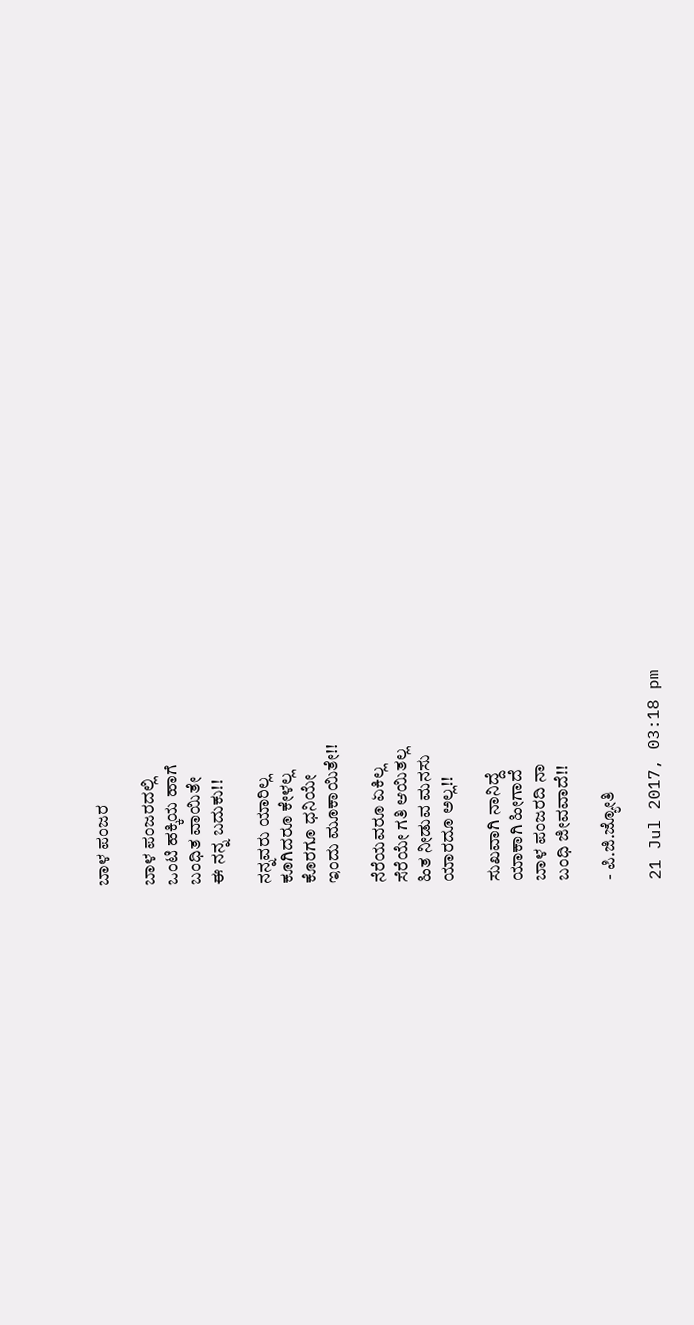ಬಾಳ ಪಂಜರ

ಬಾಳ ಪಂಜರದಲ್ಲಿ
ಒಂಟಿ ಹಕ್ಕಿಯ ಹಾಗೆ
ಬಂಧಿತ ವಾಯಿತೇ
ಈ ನನ್ನ ಬದುಕು!!

ನನ್ನವರು ಯಾರಿಲ್ಲ
ಕೂಗಿದರೂ ಕೇಳಲ್ಲ
ಕೊರಗೂ ಧನಿಯೇ
ಇಂದು ಮೂಕಾಯಿತೇ!!

ನೆರೆಯವರೂ ಏಕಿಲ್ಲ
ಸೆರೆಯೇ ಗತಿ ಆಯಿತಲ್ಲ
ಹಿತ ನೀಡುವ ಮನಸು
ಯಾರದೂ ಅಲ್ಲ!!

ಸುಖವಾಗಿ ನಾನಿದ್ದೆ
ಯಾಕಾಗಿ ಹೀಗಾದೆ
ಬಾಳ ಪಂಜರದಿ ನಾ
ಬಂಧಿ ಜೀವವಾದೆ!!

- ಪಿ.ಜಿ.ಜ್ಯೋತಿ

21 Jul 2017, 03:18 pm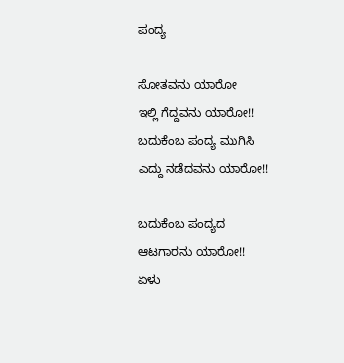ಪಂದ್ಯ

ಸೋತವನು ಯಾರೋ
ಇಲ್ಲಿ ಗೆದ್ದವನು ಯಾರೋ!!
ಬದುಕೆಂಬ ಪಂದ್ಯ ಮುಗಿಸಿ
ಎದ್ದು ನಡೆದವನು ಯಾರೋ!!

ಬದುಕೆಂಬ ಪಂದ್ಯದ
ಆಟಗಾರನು ಯಾರೋ!!
ಏಳು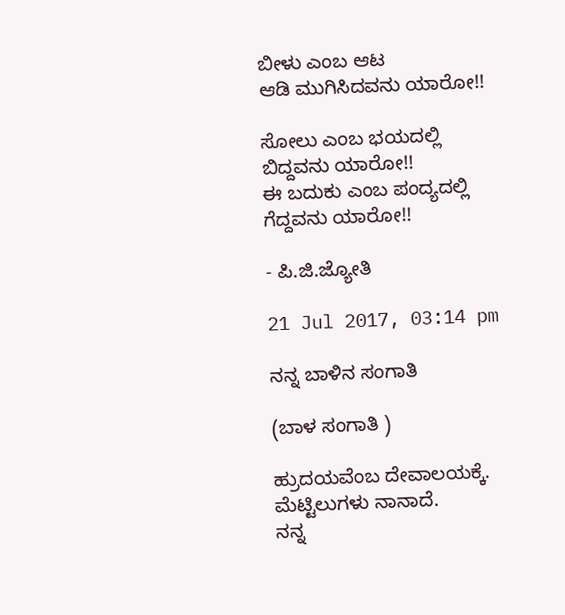ಬೀಳು ಎಂಬ ಆಟ
ಆಡಿ ಮುಗಿಸಿದವನು ಯಾರೋ!!

ಸೋಲು ಎಂಬ ಭಯದಲ್ಲಿ
ಬಿದ್ದವನು ಯಾರೋ!!
ಈ ಬದುಕು ಎಂಬ ಪಂದ್ಯದಲ್ಲಿ
ಗೆದ್ದವನು ಯಾರೋ!!

- ಪಿ.ಜಿ.ಜ್ಯೋತಿ

21 Jul 2017, 03:14 pm

ನನ್ನ ಬಾಳಿನ ಸಂಗಾತಿ

(ಬಾಳ ಸಂಗಾತಿ )

ಹ್ರುದಯವೆಂಬ‌ ದೇವಾಲಯಕ್ಕೆ.
ಮೆಟ್ಟಿಲುಗಳು‌ ನಾನಾದೆ.
ನನ್ನ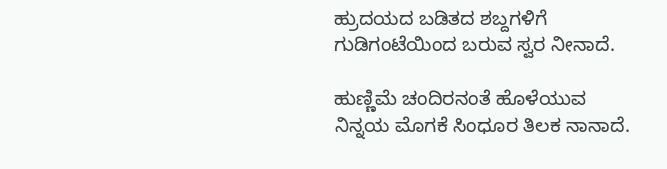ಹ್ರುದಯದ‌ ಬಡಿತದ ಶಬ್ದಗಳಿಗೆ
ಗುಡಿಗಂಟೆಯಿಂದ ಬರುವ ಸ್ವರ ನೀನಾದೆ.

ಹುಣ್ಣಿಮೆ ಚಂದಿರನಂತೆ ಹೊಳೆಯುವ ನಿನ್ನಯ ಮೊಗಕೆ ಸಿಂಧೂರ ತಿಲಕ ನಾನಾದೆ.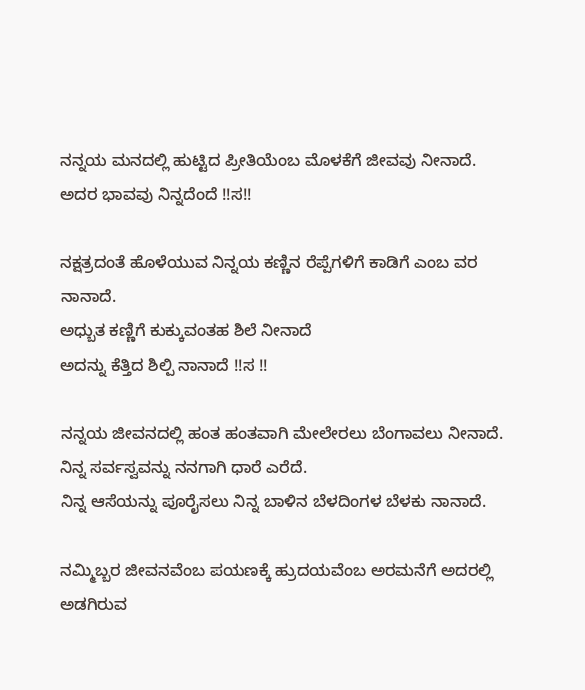ನನ್ನಯ ಮನದಲ್ಲಿ ಹುಟ್ಟಿದ ಪ್ರೀತಿಯೆಂಬ ಮೊಳಕೆಗೆ ಜೀವವು ನೀನಾದೆ.
ಅದರ ಭಾವವು ನಿನ್ನದೆಂದೆ !!ಸ!!

ನಕ್ಷತ್ರದಂತೆ ಹೊಳೆಯುವ ನಿನ್ನಯ ಕಣ್ಣಿನ ರೆಪ್ಪೆಗಳಿಗೆ ಕಾಡಿಗೆ ಎಂಬ ವರ ನಾನಾದೆ.
ಅಧ್ಬುತ ಕಣ್ಣಿಗೆ ಕುಕ್ಕುವಂತಹ ಶಿಲೆ ನೀನಾದೆ
ಅದನ್ನು ಕೆತ್ತಿದ ಶಿಲ್ಪಿ ನಾನಾದೆ !!ಸ !!

ನನ್ನಯ ಜೀವನದಲ್ಲಿ ಹಂತ ಹಂತವಾಗಿ ಮೇಲೇರಲು ಬೆಂಗಾವಲು ನೀನಾದೆ.
ನಿನ್ನ ಸರ್ವಸ್ವವನ್ನು ನನಗಾಗಿ ಧಾರೆ ಎರೆದೆ.
ನಿನ್ನ ಆಸೆಯನ್ನು ಪೂರೈಸಲು ನಿನ್ನ ಬಾಳಿನ ಬೆಳದಿಂಗಳ ಬೆಳಕು ನಾನಾದೆ.

ನಮ್ಮಿಬ್ಬರ ಜೀವನವೆಂಬ ಪಯಣಕ್ಕೆ ಹ್ರುದಯವೆಂಬ ಅರಮನೆಗೆ ಅದರಲ್ಲಿ ಅಡಗಿರುವ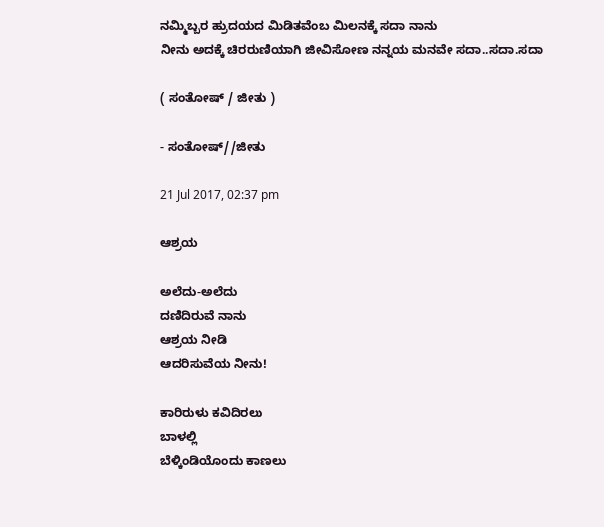ನಮ್ಮಿಬ್ಬರ ಹ್ರುದಯದ ಮಿಡಿತವೆಂಬ ಮಿಲನಕ್ಕೆ ಸದಾ ನಾನು
ನೀನು ಅದಕ್ಕೆ ಚಿರರುಣಿಯಾಗಿ ಜೀವಿಸೋಣ ನನ್ನಯ ಮನವೇ ಸದಾ..ಸದಾ.ಸದಾ

( ಸಂತೋಷ್ / ಜೀತು )

- ಸಂತೋಷ್//ಜೀತು

21 Jul 2017, 02:37 pm

ಆಶ್ರಯ

ಅಲೆದು-ಅಲೆದು
ದಣಿದಿರುವೆ ನಾನು
ಆಶ್ರಯ ನೀಡಿ
ಆದರಿಸುವೆಯ ನೀನು!

ಕಾರಿರುಳು ಕವಿದಿರಲು
ಬಾಳಲ್ಲಿ
ಬೆಳ್ಕಿಂಡಿಯೊಂದು ಕಾಣಲು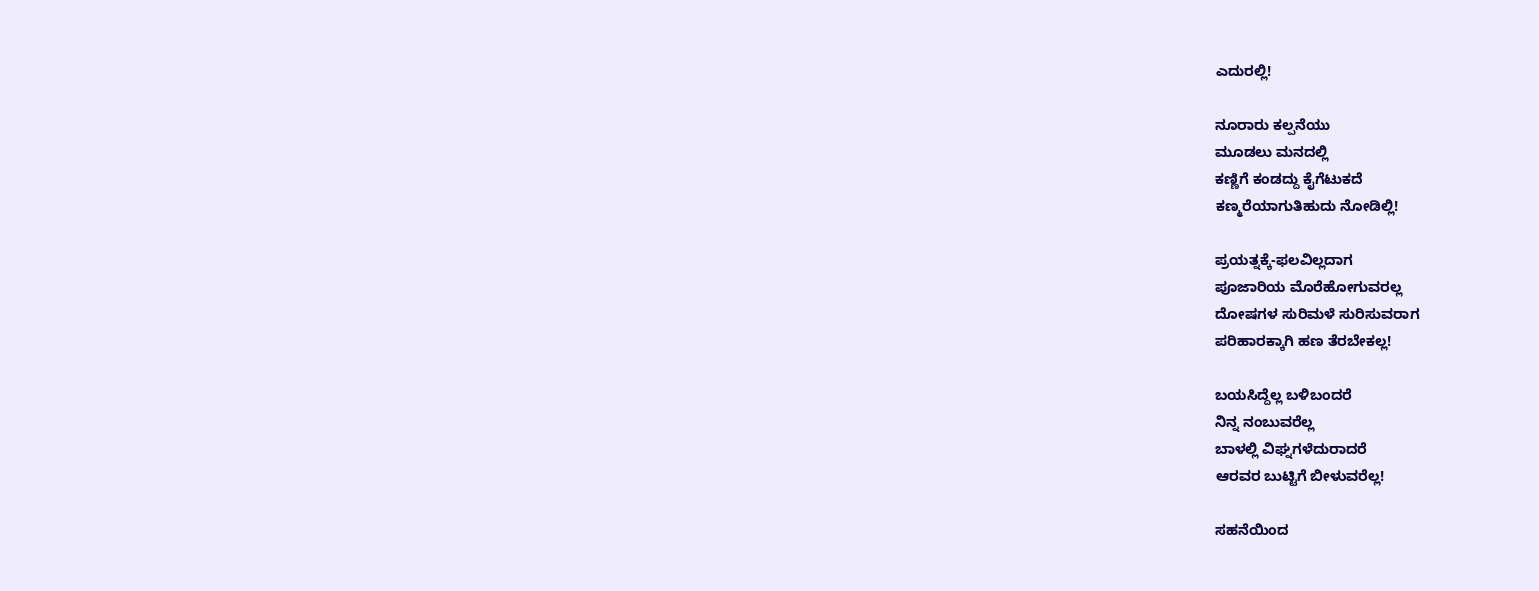ಎದುರಲ್ಲಿ!

ನೂರಾರು ಕಲ್ಪನೆಯು
ಮೂಡಲು ಮನದಲ್ಲಿ
ಕಣ್ಣಿಗೆ ಕಂಡದ್ದು ಕೈಗೆಟುಕದೆ
ಕಣ್ಮರೆಯಾಗುತಿಹುದು ನೋಡಿಲ್ಲಿ!

ಪ್ರಯತ್ನಕ್ಕೆ-ಫಲವಿಲ್ಲದಾಗ
ಪೂಜಾರಿಯ ಮೊರೆಹೋಗುವರಲ್ಲ
ದೋಷಗಳ ಸುರಿಮಳೆ ಸುರಿಸುವರಾಗ
ಪರಿಹಾರಕ್ಕಾಗಿ ಹಣ ತೆರಬೇಕಲ್ಲ!

ಬಯಸಿದ್ದೆಲ್ಲ ಬಳಿಬಂದರೆ
ನಿನ್ನ ನಂಬುವರೆಲ್ಲ
ಬಾಳಲ್ಲಿ ವಿಘ್ನಗಳೆದುರಾದರೆ
ಆರವರ ಬುಟ್ಟಿಗೆ ಬೀಳುವರೆಲ್ಲ!

ಸಹನೆಯಿಂದ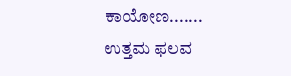ಕಾಯೋಣ.......
ಉತ್ತಮ ಫಲವ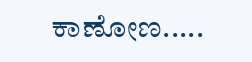ಕಾಣೋಣ.....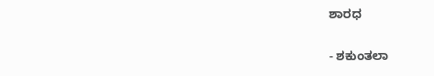ಶಾರಧ

- ಶಕುಂತಲಾ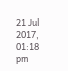21 Jul 2017, 01:18 pm